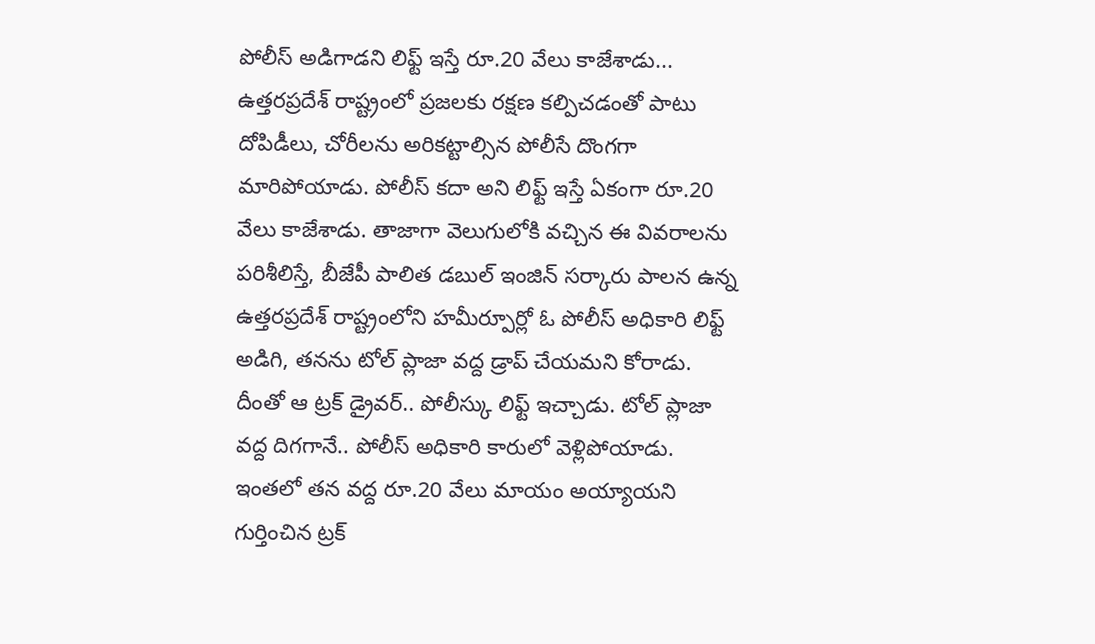పోలీస్ అడిగాడని లిఫ్ట్ ఇస్తే రూ.20 వేలు కాజేశాడు...
ఉత్తరప్రదేశ్ రాష్ట్రంలో ప్రజలకు రక్షణ కల్పిచడంతో పాటు దోపిడీలు, చోరీలను అరికట్టాల్సిన పోలీసే దొంగగా మారిపోయాడు. పోలీస్ కదా అని లిఫ్ట్ ఇస్తే ఏకంగా రూ.20 వేలు కాజేశాడు. తాజాగా వెలుగులోకి వచ్చిన ఈ వివరాలను పరిశీలిస్తే, బీజేపీ పాలిత డబుల్ ఇంజిన్ సర్కారు పాలన ఉన్న ఉత్తరప్రదేశ్ రాష్ట్రంలోని హమీర్పూర్లో ఓ పోలీస్ అధికారి లిఫ్ట్ అడిగి, తనను టోల్ ప్లాజా వద్ద డ్రాప్ చేయమని కోరాడు. దీంతో ఆ ట్రక్ డ్రైవర్.. పోలీస్కు లిఫ్ట్ ఇచ్చాడు. టోల్ ప్లాజా వద్ద దిగగానే.. పోలీస్ అధికారి కారులో వెళ్లిపోయాడు.
ఇంతలో తన వద్ద రూ.20 వేలు మాయం అయ్యాయని గుర్తించిన ట్రక్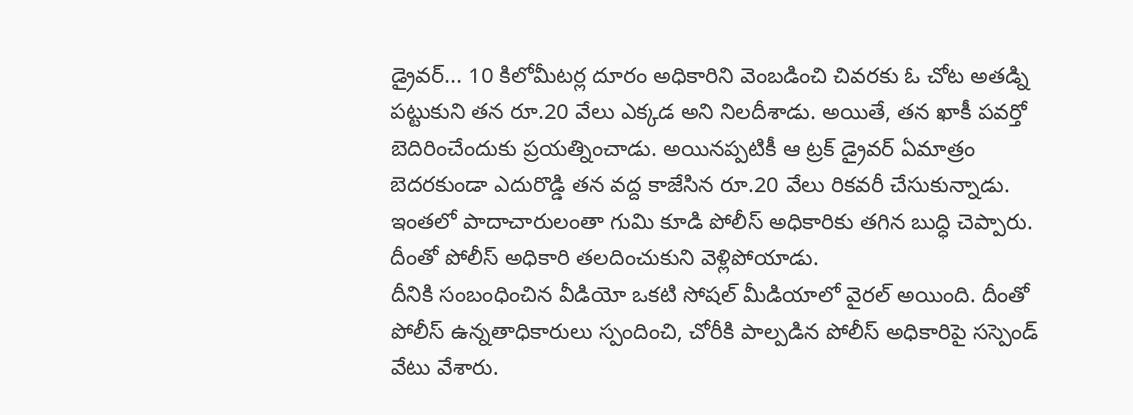డ్రైవర్... 10 కిలోమీటర్ల దూరం అధికారిని వెంబడించి చివరకు ఓ చోట అతడ్ని పట్టుకుని తన రూ.20 వేలు ఎక్కడ అని నిలదీశాడు. అయితే, తన ఖాకీ పవర్తో బెదిరించేందుకు ప్రయత్నించాడు. అయినప్పటికీ ఆ ట్రక్ డ్రైవర్ ఏమాత్రం బెదరకుండా ఎదురొడ్డి తన వద్ద కాజేసిన రూ.20 వేలు రికవరీ చేసుకున్నాడు. ఇంతలో పాదాచారులంతా గుమి కూడి పోలీస్ అధికారికు తగిన బుద్ధి చెప్పారు. దీంతో పోలీస్ అధికారి తలదించుకుని వెళ్లిపోయాడు.
దీనికి సంబంధించిన వీడియో ఒకటి సోషల్ మీడియాలో వైరల్ అయింది. దీంతో పోలీస్ ఉన్నతాధికారులు స్పందించి, చోరీకి పాల్పడిన పోలీస్ అధికారిపై సస్పెండ్ వేటు వేశారు.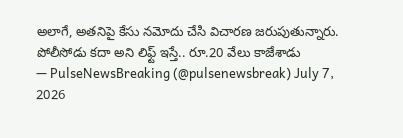అలాగే, అతనిపై కేసు నమోదు చేసి విచారణ జరుపుతున్నారు.
పోలీసోడు కదా అని లిఫ్ట్ ఇస్తే.. రూ.20 వేలు కాజేశాడు
— PulseNewsBreaking (@pulsenewsbreak) July 7, 2026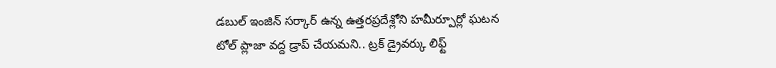డబుల్ ఇంజిన్ సర్కార్ ఉన్న ఉత్తరప్రదేశ్లోని హమీర్పూర్లో ఘటన
టోల్ ప్లాజా వద్ద డ్రాప్ చేయమని.. ట్రక్ డ్రైవర్కు లిఫ్ట్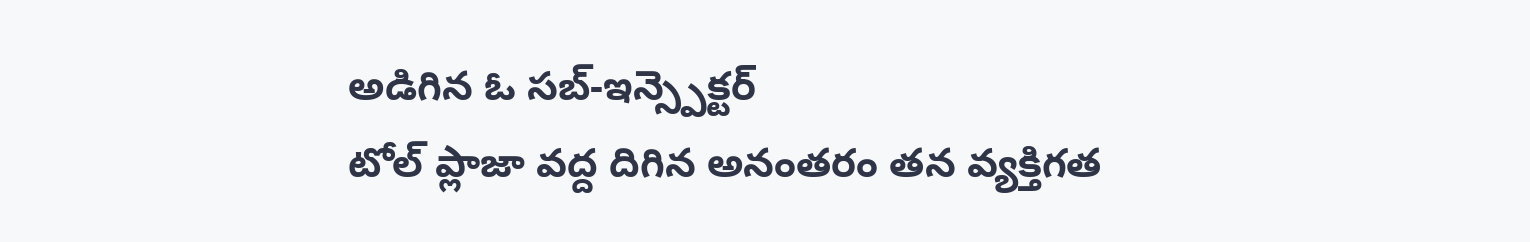అడిగిన ఓ సబ్-ఇన్స్పెక్టర్
టోల్ ప్లాజా వద్ద దిగిన అనంతరం తన వ్యక్తిగత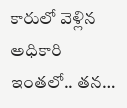కారులో వెళ్లిన అధికారి
ఇంతలో.. తన…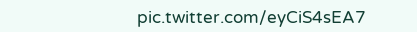pic.twitter.com/eyCiS4sEA7